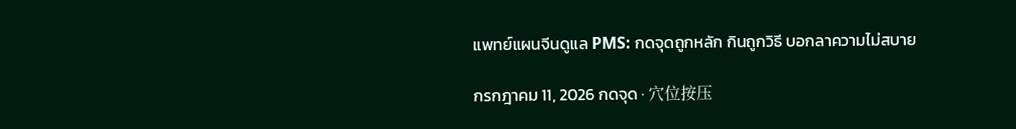แพทย์แผนจีนดูแล PMS: กดจุดถูกหลัก กินถูกวิธี บอกลาความไม่สบาย

กรกฎาคม 11, 2026 กดจุด · 穴位按压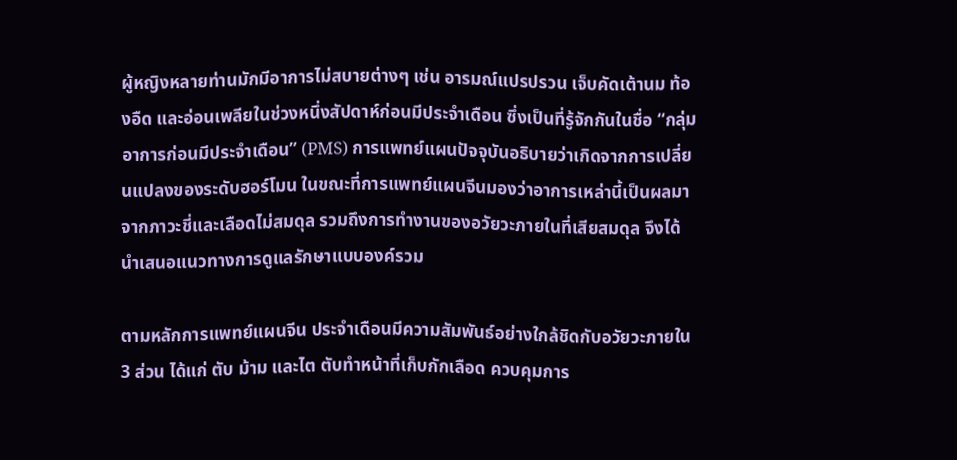ผู้หญิงหลายท่านมักมีอาการไม่สบายต่างๆ เช่น อารมณ์แปรปรวน เจ็บคัดเต้านม ท้องอืด และอ่อนเพลียในช่วงหนึ่งสัปดาห์ก่อนมีประจำเดือน ซึ่งเป็นที่รู้จักกันในชื่อ “กลุ่มอาการก่อนมีประจำเดือน” (PMS) การแพทย์แผนปัจจุบันอธิบายว่าเกิดจากการเปลี่ยนแปลงของระดับฮอร์โมน ในขณะที่การแพทย์แผนจีนมองว่าอาการเหล่านี้เป็นผลมาจากภาวะชี่และเลือดไม่สมดุล รวมถึงการทำงานของอวัยวะภายในที่เสียสมดุล จึงได้นำเสนอแนวทางการดูแลรักษาแบบองค์รวม

ตามหลักการแพทย์แผนจีน ประจำเดือนมีความสัมพันธ์อย่างใกล้ชิดกับอวัยวะภายใน 3 ส่วน ได้แก่ ตับ ม้าม และไต ตับทำหน้าที่เก็บกักเลือด ควบคุมการ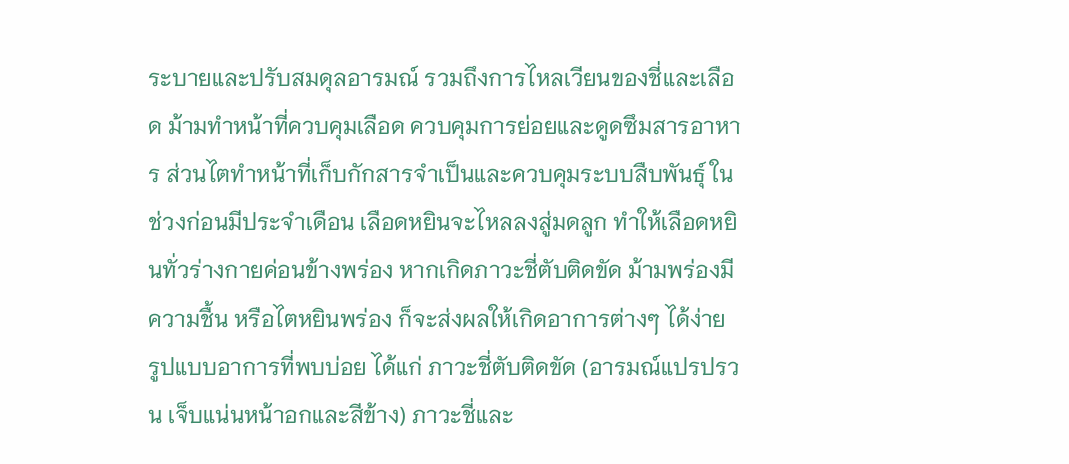ระบายและปรับสมดุลอารมณ์ รวมถึงการไหลเวียนของชี่และเลือด ม้ามทำหน้าที่ควบคุมเลือด ควบคุมการย่อยและดูดซึมสารอาหาร ส่วนไตทำหน้าที่เก็บกักสารจำเป็นและควบคุมระบบสืบพันธุ์ ในช่วงก่อนมีประจำเดือน เลือดหยินจะไหลลงสู่มดลูก ทำให้เลือดหยินทั่วร่างกายค่อนข้างพร่อง หากเกิดภาวะชี่ตับติดขัด ม้ามพร่องมีความชื้น หรือไตหยินพร่อง ก็จะส่งผลให้เกิดอาการต่างๆ ได้ง่าย รูปแบบอาการที่พบบ่อย ได้แก่ ภาวะชี่ตับติดขัด (อารมณ์แปรปรวน เจ็บแน่นหน้าอกและสีข้าง) ภาวะชี่และ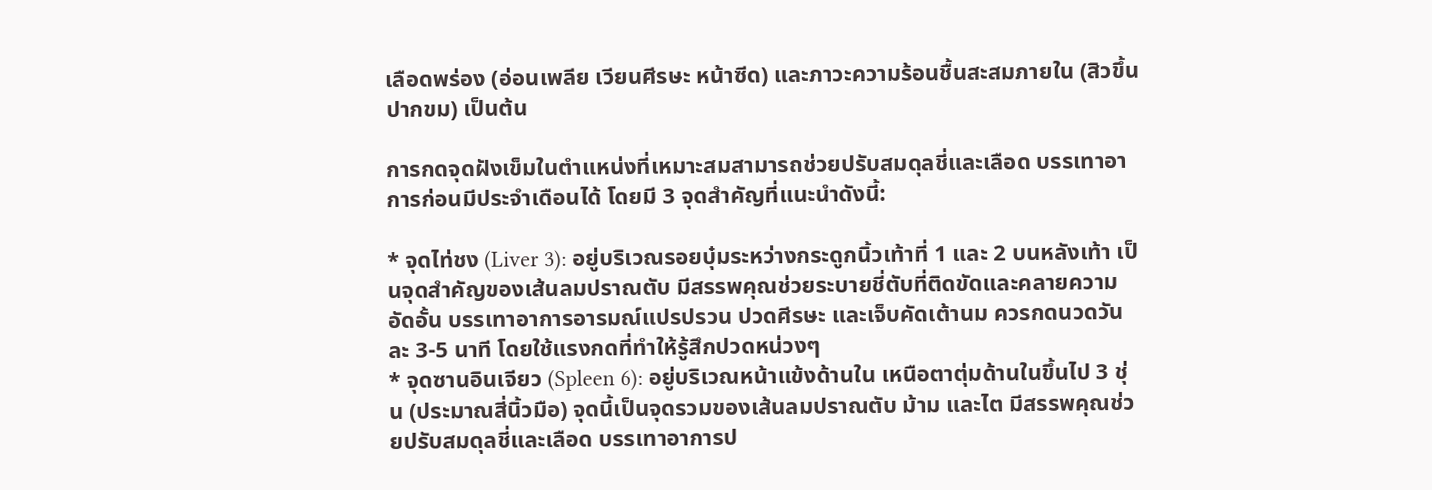เลือดพร่อง (อ่อนเพลีย เวียนศีรษะ หน้าซีด) และภาวะความร้อนชื้นสะสมภายใน (สิวขึ้น ปากขม) เป็นต้น

การกดจุดฝังเข็มในตำแหน่งที่เหมาะสมสามารถช่วยปรับสมดุลชี่และเลือด บรรเทาอาการก่อนมีประจำเดือนได้ โดยมี 3 จุดสำคัญที่แนะนำดังนี้:

* จุดไท่ชง (Liver 3): อยู่บริเวณรอยบุ๋มระหว่างกระดูกนิ้วเท้าที่ 1 และ 2 บนหลังเท้า เป็นจุดสำคัญของเส้นลมปราณตับ มีสรรพคุณช่วยระบายชี่ตับที่ติดขัดและคลายความอัดอั้น บรรเทาอาการอารมณ์แปรปรวน ปวดศีรษะ และเจ็บคัดเต้านม ควรกดนวดวันละ 3-5 นาที โดยใช้แรงกดที่ทำให้รู้สึกปวดหน่วงๆ
* จุดซานอินเจียว (Spleen 6): อยู่บริเวณหน้าแข้งด้านใน เหนือตาตุ่มด้านในขึ้นไป 3 ชุ่น (ประมาณสี่นิ้วมือ) จุดนี้เป็นจุดรวมของเส้นลมปราณตับ ม้าม และไต มีสรรพคุณช่วยปรับสมดุลชี่และเลือด บรรเทาอาการป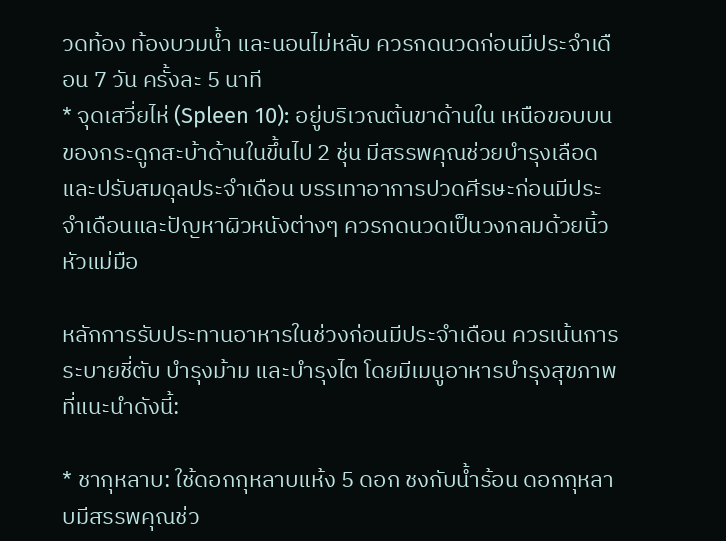วดท้อง ท้องบวมน้ำ และนอนไม่หลับ ควรกดนวดก่อนมีประจำเดือน 7 วัน ครั้งละ 5 นาที
* จุดเสวี่ยไห่ (Spleen 10): อยู่บริเวณต้นขาด้านใน เหนือขอบบนของกระดูกสะบ้าด้านในขึ้นไป 2 ชุ่น มีสรรพคุณช่วยบำรุงเลือดและปรับสมดุลประจำเดือน บรรเทาอาการปวดศีรษะก่อนมีประจำเดือนและปัญหาผิวหนังต่างๆ ควรกดนวดเป็นวงกลมด้วยนิ้วหัวแม่มือ

หลักการรับประทานอาหารในช่วงก่อนมีประจำเดือน ควรเน้นการระบายชี่ตับ บำรุงม้าม และบำรุงไต โดยมีเมนูอาหารบำรุงสุขภาพที่แนะนำดังนี้:

* ชากุหลาบ: ใช้ดอกกุหลาบแห้ง 5 ดอก ชงกับน้ำร้อน ดอกกุหลาบมีสรรพคุณช่ว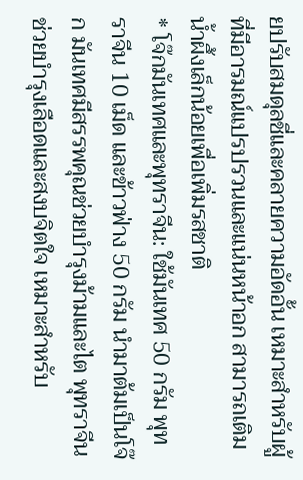ยปรับสมดุลชี่และคลายความอัดอั้น เหมาะสำหรับผู้ที่มีอารมณ์แปรปรวนและแน่นหน้าอก สามารถเติมน้ำผึ้งเล็กน้อยเพื่อเพิ่มรสชาติ
* โจ๊กมันเทศและพุทราจีน: ใช้มันเทศ 50 กรัม พุทราจีน 10 เม็ด และข้าวฟ่าง 50 กรัม นำมาต้มเป็นโจ๊ก มันเทศมีสรรพคุณช่วยบำรุงม้ามและไต พุทราจีนช่วยบำรุงเลือดและสงบจิตใจ เหมาะสำหรับ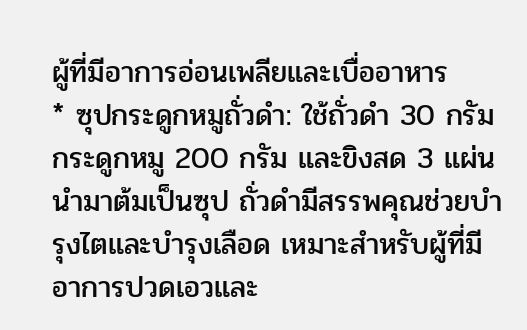ผู้ที่มีอาการอ่อนเพลียและเบื่ออาหาร
* ซุปกระดูกหมูถั่วดำ: ใช้ถั่วดำ 30 กรัม กระดูกหมู 200 กรัม และขิงสด 3 แผ่น นำมาต้มเป็นซุป ถั่วดำมีสรรพคุณช่วยบำรุงไตและบำรุงเลือด เหมาะสำหรับผู้ที่มีอาการปวดเอวและ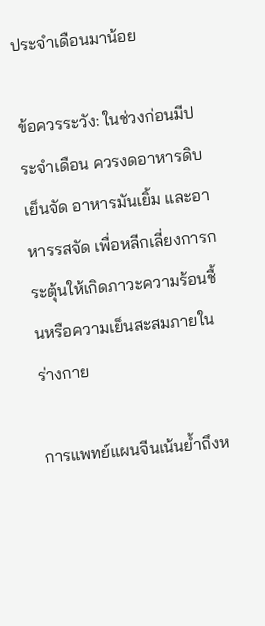ประจำเดือนมาน้อย

ข้อควรระวัง: ในช่วงก่อนมีประจำเดือน ควรงดอาหารดิบ เย็นจัด อาหารมันเยิ้ม และอาหารรสจัด เพื่อหลีกเลี่ยงการกระตุ้นให้เกิดภาวะความร้อนชื้นหรือความเย็นสะสมภายในร่างกาย

การแพทย์แผนจีนเน้นย้ำถึงห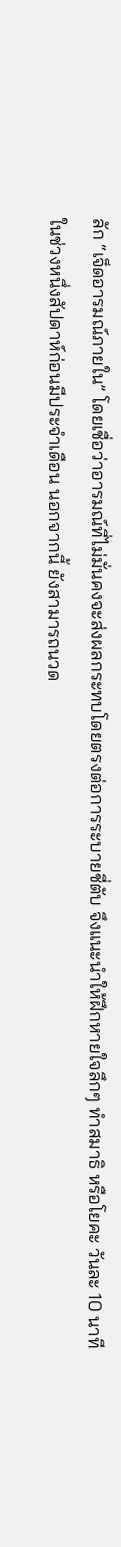ลัก “เจ็ดอารมณ์ภายใน” โดยเชื่อว่าอารมณ์ที่ไม่มั่นคงจะส่งผลกระทบโดยตรงต่อการระบายชี่ตับ จึงแนะนำให้ฝึกหายใจลึกๆ ทำสมาธิ หรือโยคะ วันละ 10 นาที ในช่วงหนึ่งสัปดาห์ก่อนมีประจำเดือน นอกจากนี้ ยังสามารถนวด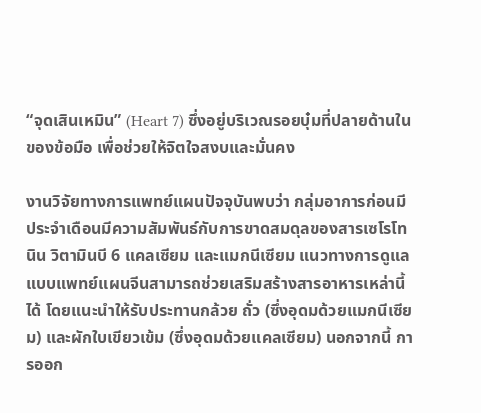“จุดเสินเหมิน” (Heart 7) ซึ่งอยู่บริเวณรอยบุ๋มที่ปลายด้านในของข้อมือ เพื่อช่วยให้จิตใจสงบและมั่นคง

งานวิจัยทางการแพทย์แผนปัจจุบันพบว่า กลุ่มอาการก่อนมีประจำเดือนมีความสัมพันธ์กับการขาดสมดุลของสารเซโรโทนิน วิตามินบี 6 แคลเซียม และแมกนีเซียม แนวทางการดูแลแบบแพทย์แผนจีนสามารถช่วยเสริมสร้างสารอาหารเหล่านี้ได้ โดยแนะนำให้รับประทานกล้วย ถั่ว (ซึ่งอุดมด้วยแมกนีเซียม) และผักใบเขียวเข้ม (ซึ่งอุดมด้วยแคลเซียม) นอกจากนี้ การออก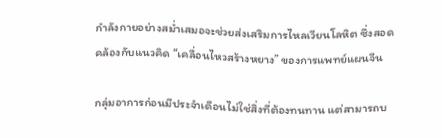กำลังกายอย่างสม่ำเสมอจะช่วยส่งเสริมการไหลเวียนโลหิต ซึ่งสอดคล้องกับแนวคิด “เคลื่อนไหวสร้างหยาง” ของการแพทย์แผนจีน

กลุ่มอาการก่อนมีประจำเดือนไม่ใช่สิ่งที่ต้องทนทาน แต่สามารถบ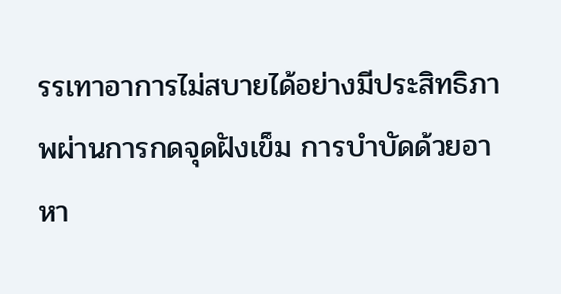รรเทาอาการไม่สบายได้อย่างมีประสิทธิภาพผ่านการกดจุดฝังเข็ม การบำบัดด้วยอาหา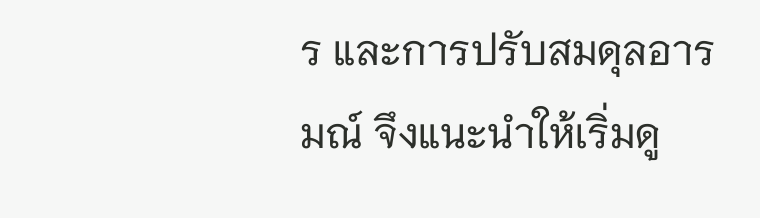ร และการปรับสมดุลอารมณ์ จึงแนะนำให้เริ่มดู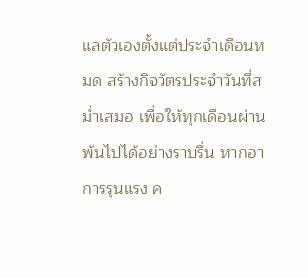แลตัวเองตั้งแต่ประจำเดือนหมด สร้างกิจวัตรประจำวันที่สม่ำเสมอ เพื่อให้ทุกเดือนผ่านพ้นไปได้อย่างราบรื่น หากอาการรุนแรง ค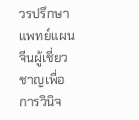วรปรึกษาแพทย์แผนจีนผู้เชี่ยวชาญเพื่อการวินิจ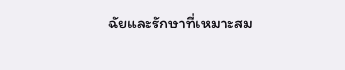ฉัยและรักษาที่เหมาะสม